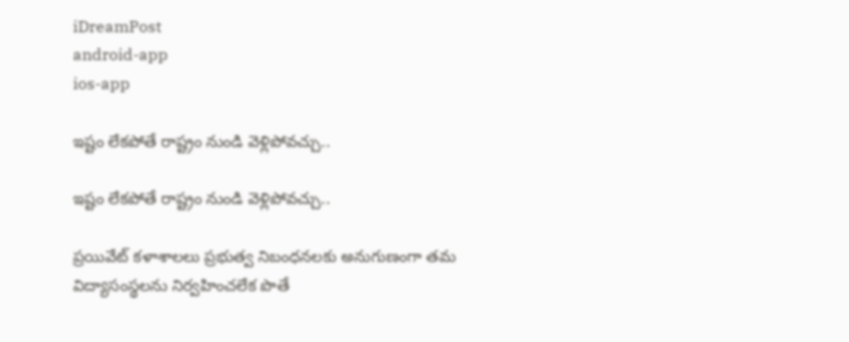iDreamPost
android-app
ios-app

ఇష్టం లేకపోతే రాష్ట్రం నుండి వెళ్లిపోవచ్చు..

ఇష్టం లేకపోతే రాష్ట్రం నుండి వెళ్లిపోవచ్చు..

ప్రయివేట్ కళాశాలలు ప్రభుత్వ నిబంధనలకు అనుగుణంగా తమ విద్యాసంస్థలను నిర్వహించలేక పొతే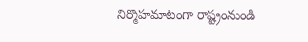నిర్మొహమాటంగా రాష్ట్రంనుండి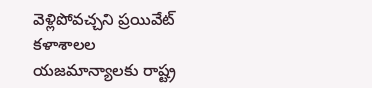వెళ్లిపోవచ్చని ప్రయివేట్ కళాశాలల యజమాన్యాలకు రాష్ట్ర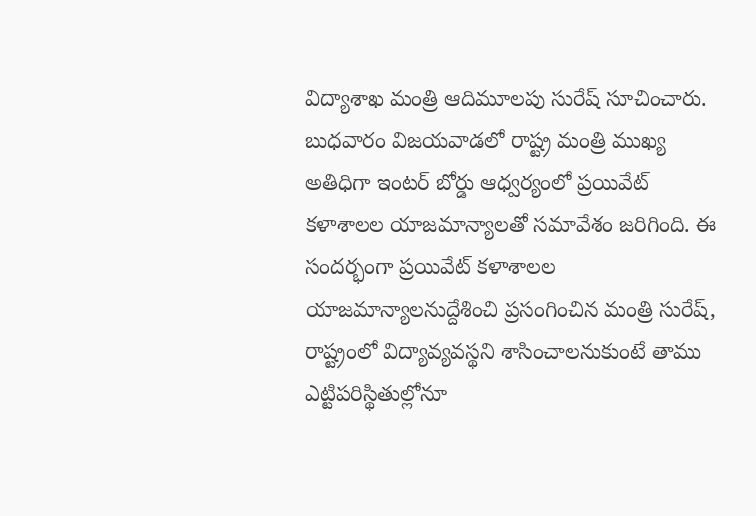విద్యాశాఖ మంత్రి ఆదిమూలపు సురేష్ సూచించారు. బుధవారం విజయవాడలో రాష్ట్ర మంత్రి ముఖ్య అతిధిగా ఇంటర్ బోర్డు ఆధ్వర్యంలో ప్రయివేట్ కళాశాలల యాజమాన్యాలతో సమావేశం జరిగింది. ఈ సందర్భంగా ప్రయివేట్ కళాశాలల యాజమాన్యాలనుద్దేశించి ప్రసంగించిన మంత్రి సురేష్, రాష్ట్రంలో విద్యావ్యవస్థని శాసించాలనుకుంటే తాము ఎట్టిపరిస్థితుల్లోనూ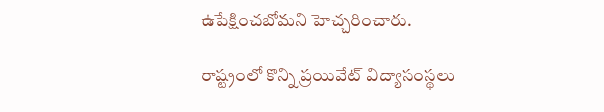ఉపేక్షించబోమని హెచ్చరించారు.

రాష్ట్రంలో కొన్ని ప్రయివేట్ విద్యాసంస్థలు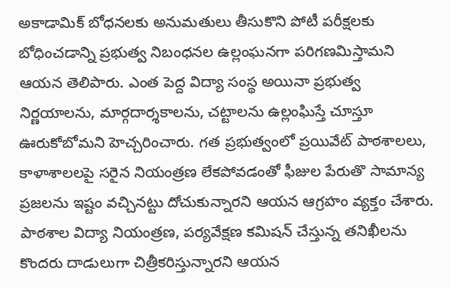అకాడామిక్ బోధనలకు అనుమతులు తీసుకొని పోటీ పరీక్షలకు బోధించడాన్ని ప్రభుత్వ నిబంధనల ఉల్లంఘనగా పరిగణమిస్తామని ఆయన తెలిపారు. ఎంత పెద్ద విద్యా సంస్థ అయినా ప్రభుత్వ నిర్ణయాలను, మార్గదార్శకాలను, చట్టాలను ఉల్లంఘిస్తే చూస్తూ ఊరుకోబోమని హెచ్చరించారు. గత ప్రభుత్వంలో ప్రయివేట్ పాఠశాలలు, కాళాశాలలపై సరైన నియంత్రణ లేకపోవడంతో ఫీజుల పేరుతొ సామాన్య ప్రజలను ఇష్టం వచ్చినట్టు దోచుకున్నారని ఆయన ఆగ్రహం వ్యక్తం చేశారు. పాఠశాల విద్యా నియంత్రణ, పర్యవేక్షణ కమిషన్ చేస్తున్న తనిఖీలను కొందరు దాడులుగా చిత్రీకరిస్తున్నారని ఆయన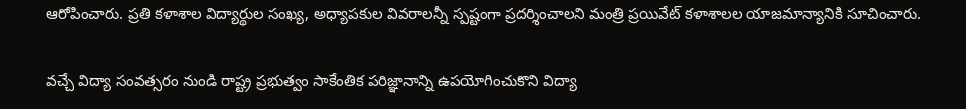ఆరోపించారు. ప్రతి కళాశాల విద్యార్థుల సంఖ్య, అధ్యాపకుల వివరాలన్నీ స్పష్టంగా ప్రదర్శించాలని మంత్రి ప్రయివేట్ కళాశాలల యాజమాన్యానికి సూచించారు.

వచ్చే విద్యా సంవత్సరం నుండి రాష్ట్ర ప్రభుత్వం సాకేంతిక పరిజ్ఞానాన్ని ఉపయోగించుకొని విద్యా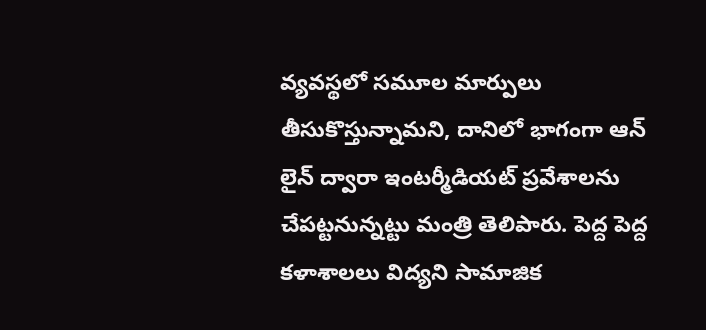వ్యవస్థలో సమూల మార్పులు తీసుకొస్తున్నామని, దానిలో భాగంగా ఆన్ లైన్ ద్వారా ఇంటర్మీడియట్ ప్రవేశాలను చేపట్టనున్నట్టు మంత్రి తెలిపారు. పెద్ద పెద్ద కళాశాలలు విద్యని సామాజిక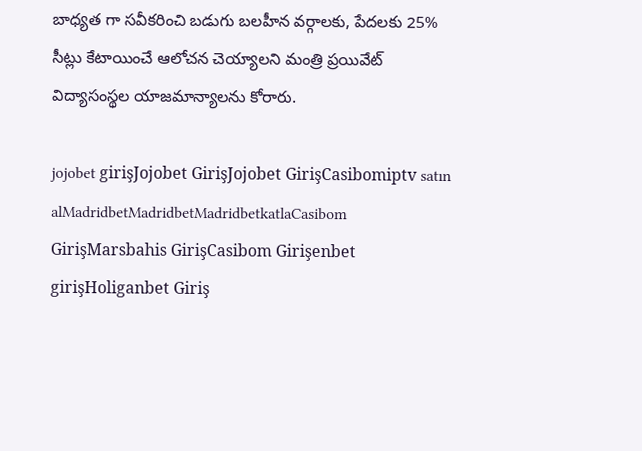బాధ్యత గా సవీకరించి బడుగు బలహీన వర్గాలకు, పేదలకు 25% సీట్లు కేటాయించే ఆలోచన చెయ్యాలని మంత్రి ప్రయివేట్ విద్యాసంస్థల యాజమాన్యాలను కోరారు.

jojobet girişJojobet GirişJojobet GirişCasibomiptv satın alMadridbetMadridbetMadridbetkatlaCasibom GirişMarsbahis GirişCasibom Girişenbet girişHoliganbet Giriş